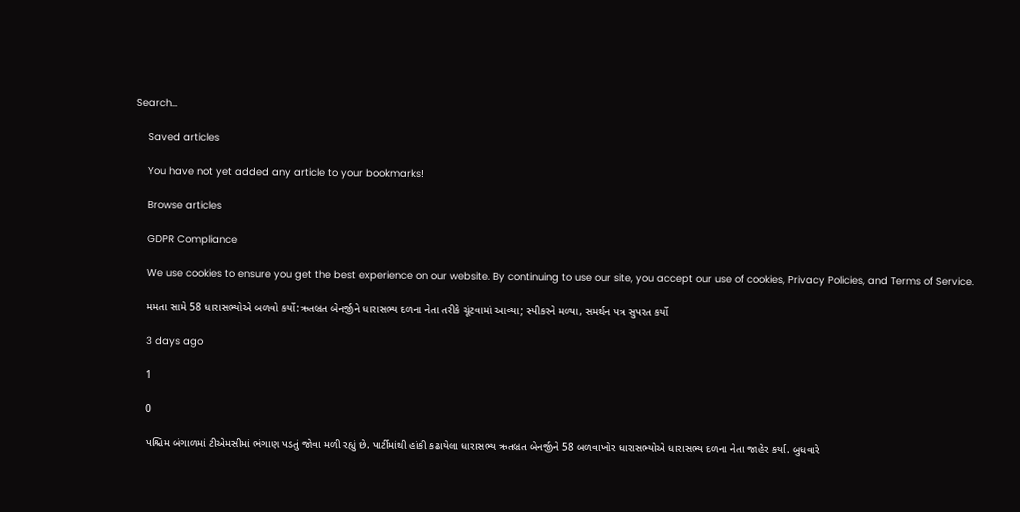Search…

    Saved articles

    You have not yet added any article to your bookmarks!

    Browse articles

    GDPR Compliance

    We use cookies to ensure you get the best experience on our website. By continuing to use our site, you accept our use of cookies, Privacy Policies, and Terms of Service.

    મમતા સામે 58 ધારાસભ્યોએ બળવો કર્યો:ઋતબ્રત બેનર્જીને ધારાસભ્ય દળના નેતા તરીકે ચૂંટવામાં આવ્યા; સ્પીકરને મળ્યા, સમર્થન પત્ર સુપરત કર્યો

    3 days ago

    1

    0

    પશ્ચિમ બંગાળમાં ટીએમસીમાં ભંગાણ પડતું જોવા મળી રહ્યું છે. પાર્ટીમાંથી હાંકી કઢાયેલા ધારાસભ્ય ઋતબ્રત બેનર્જીને 58 બળવાખોર ધારાસભ્યોએ ધારાસભ્ય દળના નેતા જાહેર કર્યા. બુધવારે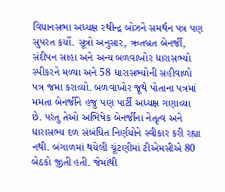વિધાનસભા અધ્યક્ષ રથીન્દ્ર બોઝને સમર્થન પત્ર પણ સુપરત કર્યો. સૂત્રો અનુસાર, ઋતબ્રત બેનર્જી, સંદીપન સાહા અને અન્ય બળવાખોર ધારાસભ્યો સ્પીકરને મળ્યા અને 58 ધારાસભ્યોની સહીવાળો પત્ર જમા કરાવ્યો. બળવાખોર જૂથે પોતાના પત્રમાં મમતા બેનર્જીને હજુ પણ પાર્ટી અધ્યક્ષ ગણાવ્યા છે. પરંતુ તેઓ અભિષેક બેનર્જીના નેતૃત્વ અને ધારાસભ્ય દળ સંબંધિત નિર્ણયોને સ્વીકાર કરી રહ્યા નથી. બંગાળમાં થયેલી ચૂંટણીમાં ટીએમસીએ 80 બેઠકો જીતી હતી. જેમાંથી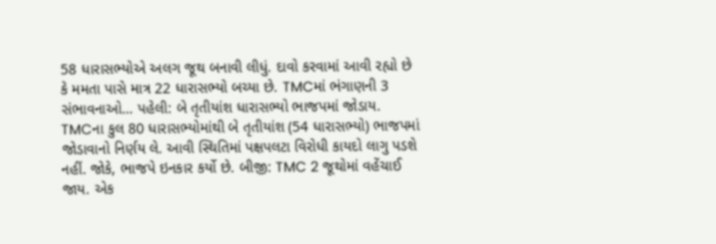58 ધારાસભ્યોએ અલગ જૂથ બનાવી લીધું. દાવો કરવામાં આવી રહ્યો છે કે મમતા પાસે માત્ર 22 ધારાસભ્યો બચ્યા છે. TMCમાં ભંગાણની 3 સંભાવનાઓ… પહેલી: બે તૃતીયાંશ ધારાસભ્યો ભાજપમાં જોડાય. TMCના કુલ 80 ધારાસભ્યોમાંથી બે તૃતીયાંશ (54 ધારાસભ્યો) ભાજપમાં જોડાવાનો નિર્ણય લે. આવી સ્થિતિમાં પક્ષપલટા વિરોધી કાયદો લાગુ પડશે નહીં. જોકે, ભાજપે ઇનકાર કર્યો છે. બીજી: TMC 2 જૂથોમાં વહેંચાઈ જાય. એક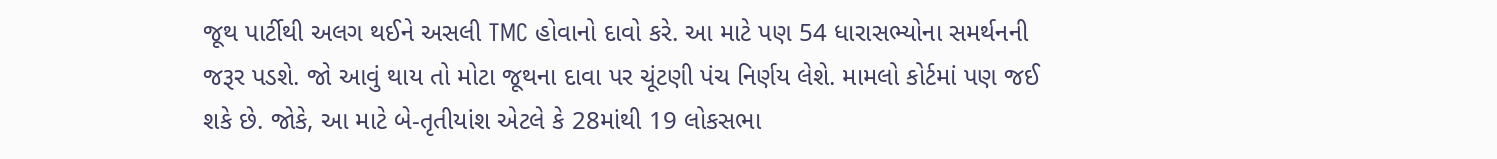જૂથ પાર્ટીથી અલગ થઈને અસલી TMC હોવાનો દાવો કરે. આ માટે પણ 54 ધારાસભ્યોના સમર્થનની જરૂર પડશે. જો આવું થાય તો મોટા જૂથના દાવા પર ચૂંટણી પંચ નિર્ણય લેશે. મામલો કોર્ટમાં પણ જઈ શકે છે. જોકે, આ માટે બે-તૃતીયાંશ એટલે કે 28માંથી 19 લોકસભા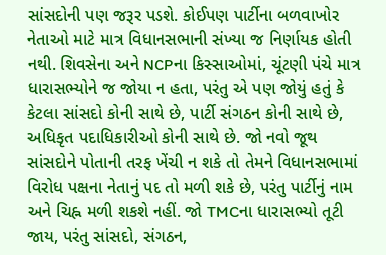સાંસદોની પણ જરૂર પડશે. કોઈપણ પાર્ટીના બળવાખોર નેતાઓ માટે માત્ર વિધાનસભાની સંખ્યા જ નિર્ણાયક હોતી નથી. શિવસેના અને NCPના કિસ્સાઓમાં, ચૂંટણી પંચે માત્ર ધારાસભ્યોને જ જોયા ન હતા, પરંતુ એ પણ જોયું હતું કે કેટલા સાંસદો કોની સાથે છે, પાર્ટી સંગઠન કોની સાથે છે, અધિકૃત પદાધિકારીઓ કોની સાથે છે. જો નવો જૂથ સાંસદોને પોતાની તરફ ખેંચી ન શકે તો તેમને વિધાનસભામાં વિરોધ પક્ષના નેતાનું પદ તો મળી શકે છે, પરંતુ પાર્ટીનું નામ અને ચિહ્ન મળી શકશે નહીં. જો TMCના ધારાસભ્યો તૂટી જાય, પરંતુ સાંસદો, સંગઠન,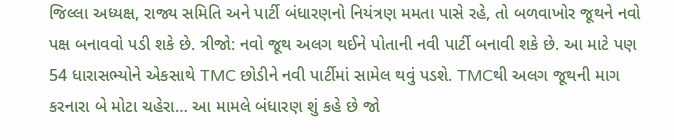જિલ્લા અધ્યક્ષ, રાજ્ય સમિતિ અને પાર્ટી બંધારણનો નિયંત્રણ મમતા પાસે રહે, તો બળવાખોર જૂથને નવો પક્ષ બનાવવો પડી શકે છે. ત્રીજો: નવો જૂથ અલગ થઈને પોતાની નવી પાર્ટી બનાવી શકે છે. આ માટે પણ 54 ધારાસભ્યોને એકસાથે TMC છોડીને નવી પાર્ટીમાં સામેલ થવું પડશે. TMCથી અલગ જૂથની માગ કરનારા બે મોટા ચહેરા… આ મામલે બંધારણ શું કહે છે જો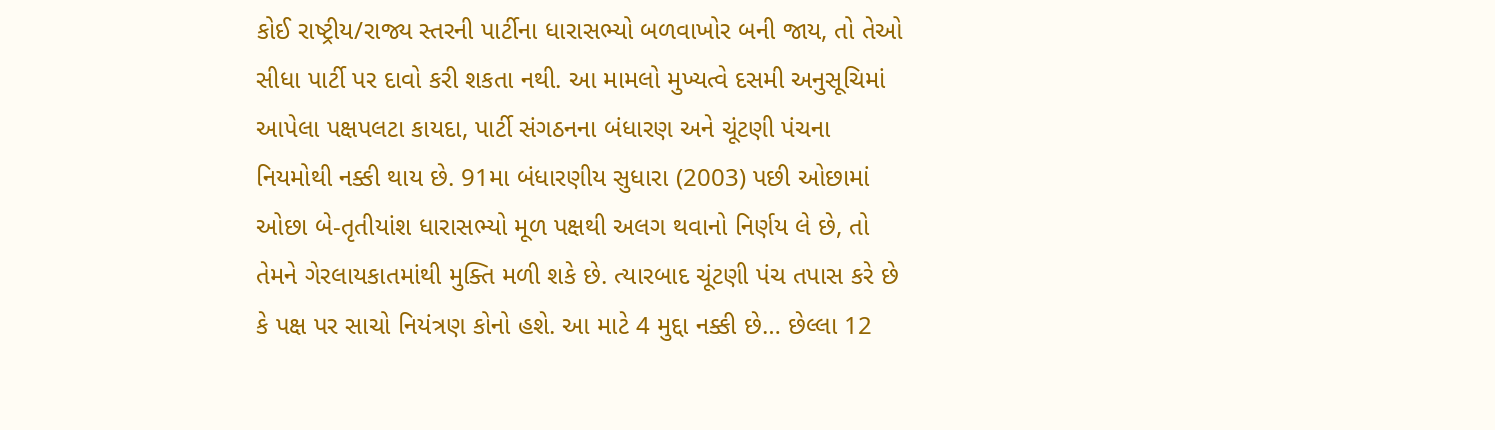કોઈ રાષ્ટ્રીય/રાજ્ય સ્તરની પાર્ટીના ધારાસભ્યો બળવાખોર બની જાય, તો તેઓ સીધા પાર્ટી પર દાવો કરી શકતા નથી. આ મામલો મુખ્યત્વે દસમી અનુસૂચિમાં આપેલા પક્ષપલટા કાયદા, પાર્ટી સંગઠનના બંધારણ અને ચૂંટણી પંચના નિયમોથી નક્કી થાય છે. 91મા બંધારણીય સુધારા (2003) પછી ઓછામાં ઓછા બે-તૃતીયાંશ ધારાસભ્યો મૂળ પક્ષથી અલગ થવાનો નિર્ણય લે છે, તો તેમને ગેરલાયકાતમાંથી મુક્તિ મળી શકે છે. ત્યારબાદ ચૂંટણી પંચ તપાસ કરે છે કે પક્ષ પર સાચો નિયંત્રણ કોનો હશે. આ માટે 4 મુદ્દા નક્કી છે… છેલ્લા 12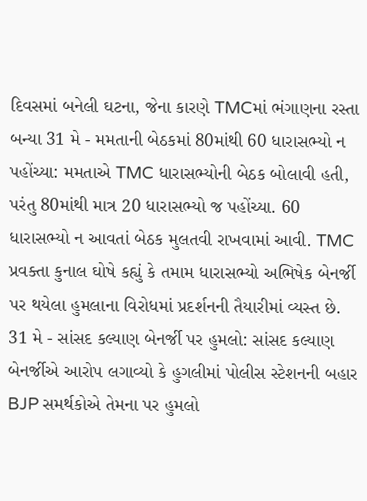દિવસમાં બનેલી ઘટના, જેના કારણે TMCમાં ભંગાણના રસ્તા બન્યા 31 મે - મમતાની બેઠકમાં 80માંથી 60 ધારાસભ્યો ન પહોંચ્યા: મમતાએ TMC ધારાસભ્યોની બેઠક બોલાવી હતી, પરંતુ 80માંથી માત્ર 20 ધારાસભ્યો જ પહોંચ્યા. 60 ધારાસભ્યો ન આવતાં બેઠક મુલતવી રાખવામાં આવી. TMC પ્રવક્તા કુનાલ ઘોષે કહ્યું કે તમામ ધારાસભ્યો અભિષેક બેનર્જી પર થયેલા હુમલાના વિરોધમાં પ્રદર્શનની તૈયારીમાં વ્યસ્ત છે. 31 મે - સાંસદ કલ્યાણ બેનર્જી પર હુમલો: સાંસદ કલ્યાણ બેનર્જીએ આરોપ લગાવ્યો કે હુગલીમાં પોલીસ સ્ટેશનની બહાર BJP સમર્થકોએ તેમના પર હુમલો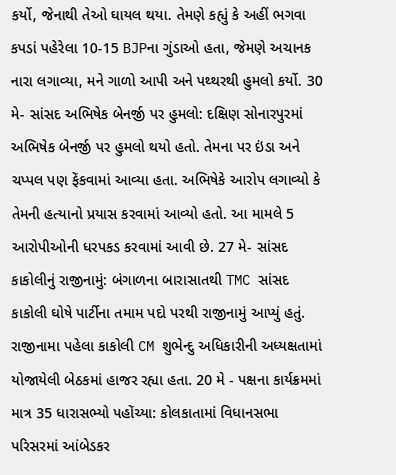કર્યો, જેનાથી તેઓ ઘાયલ થયા. તેમણે કહ્યું કે અહીં ભગવા કપડાં પહેરેલા 10-15 BJPના ગુંડાઓ હતા, જેમણે અચાનક નારા લગાવ્યા, મને ગાળો આપી અને પથ્થરથી હુમલો કર્યો. 30 મે- સાંસદ અભિષેક બેનર્જી પર હુમલો: દક્ષિણ સોનારપુરમાં અભિષેક બેનર્જી પર હુમલો થયો હતો. તેમના પર ઇંડા અને ચપ્પલ પણ ફેંકવામાં આવ્યા હતા. અભિષેકે આરોપ લગાવ્યો કે તેમની હત્યાનો પ્રયાસ કરવામાં આવ્યો હતો. આ મામલે 5 આરોપીઓની ધરપકડ કરવામાં આવી છે. 27 મે- સાંસદ કાકોલીનું રાજીનામું: બંગાળના બારાસાતથી TMC સાંસદ કાકોલી ઘોષે પાર્ટીના તમામ પદો પરથી રાજીનામું આપ્યું હતું. રાજીનામા પહેલા કાકોલી CM શુભેન્દુ અધિકારીની અધ્યક્ષતામાં યોજાયેલી બેઠકમાં હાજર રહ્યા હતા. 20 મે - પક્ષના કાર્યક્રમમાં માત્ર 35 ધારાસભ્યો પહોંચ્યા: કોલકાતામાં વિધાનસભા પરિસરમાં આંબેડકર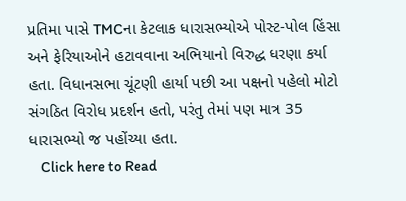પ્રતિમા પાસે TMCના કેટલાક ધારાસભ્યોએ પોસ્ટ-પોલ હિંસા અને ફેરિયાઓને હટાવવાના અભિયાનો વિરુદ્ધ ધરણા કર્યા હતા. વિધાનસભા ચૂંટણી હાર્યા પછી આ પક્ષનો પહેલો મોટો સંગઠિત વિરોધ પ્રદર્શન હતો, પરંતુ તેમાં પણ માત્ર 35 ધારાસભ્યો જ પહોંચ્યા હતા.
    Click here to Read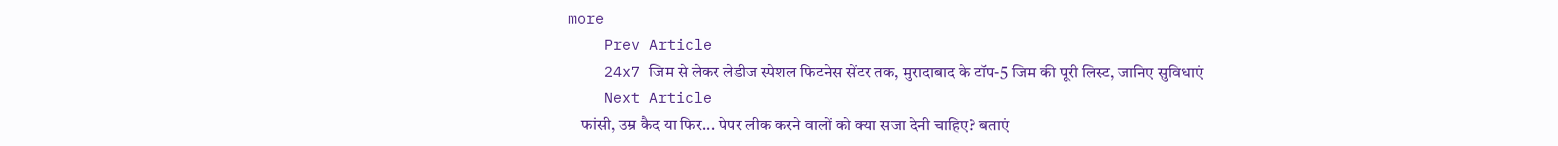more
    Prev Article
    24x7 जिम से लेकर लेडीज स्पेशल फिटनेस सेंटर तक, मुरादाबाद के टॉप-5 जिम की पूरी लिस्ट, जानिए सुविधाएं
    Next Article
    फांसी, उम्र कैद या फिर... पेपर लीक करने वालों को क्या सजा देनी चाहिए? बताएं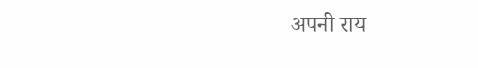अपनी राय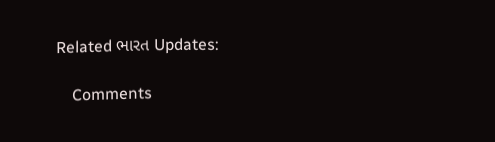Related ભારત Updates:

    Comments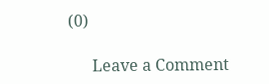(0)

      Leave a Comment